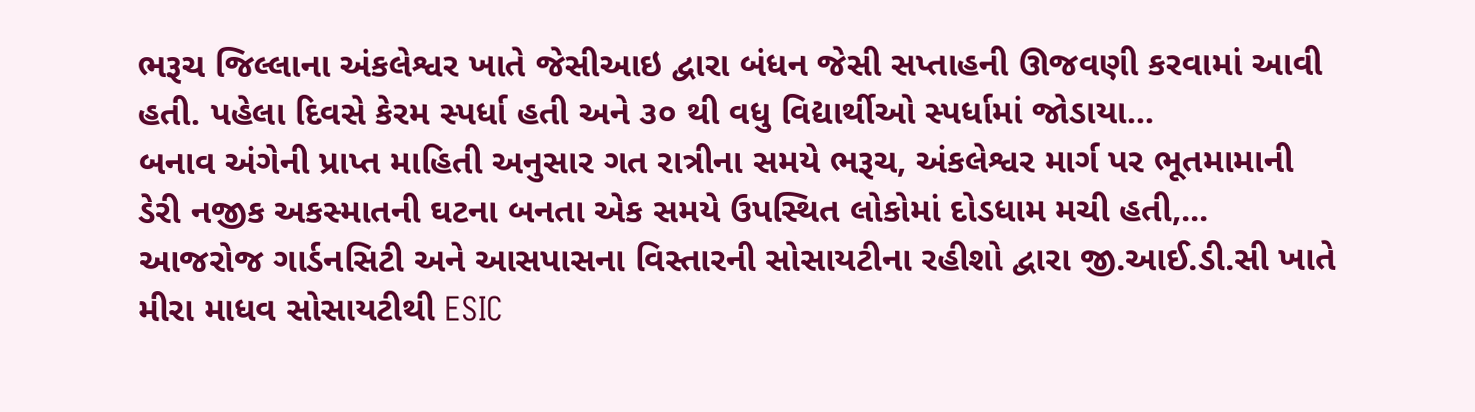ભરૂચ જિલ્લાના અંકલેશ્વર ખાતે જેસીઆઇ દ્વારા બંધન જેસી સપ્તાહની ઊજવણી કરવામાં આવી હતી. પહેલા દિવસે કેરમ સ્પર્ધા હતી અને ૩૦ થી વધુ વિદ્યાર્થીઓ સ્પર્ધામાં જોડાયા...
બનાવ અંગેની પ્રાપ્ત માહિતી અનુસાર ગત રાત્રીના સમયે ભરૂચ, અંકલેશ્વર માર્ગ પર ભૂતમામાની ડેરી નજીક અકસ્માતની ઘટના બનતા એક સમયે ઉપસ્થિત લોકોમાં દોડધામ મચી હતી,...
આજરોજ ગાર્ડનસિટી અને આસપાસના વિસ્તારની સોસાયટીના રહીશો દ્વારા જી.આઈ.ડી.સી ખાતે મીરા માધવ સોસાયટીથી ESIC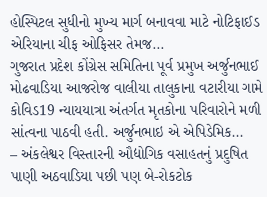હોસ્પિટલ સુધીનો મુખ્ય માર્ગ બનાવવા માટે નોટિફાઈડ એરિયાના ચીફ ઓફિસર તેમજ...
ગુજરાત પ્રદેશ કોંગ્રેસ સમિતિના પૂર્વ પ્રમુખ અર્જુનભાઈ મોઢવાડિયા આજરોજ વાલીયા તાલુકાના વટારીયા ગામે કોવિડ19 ન્યાયયાત્રા અંતર્ગત મૃતકોના પરિવારોને મળી સાંત્વના પાઠવી હતી. અર્જુનભાઇ એ એપિડેમિક...
– અંકલેશ્વર વિસ્તારની ઔદ્યોગિક વસાહતનું પ્રદુષિત પાણી અઠવાડિયા પછી પણ બે-રોકટોક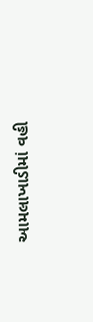આમલાખાડીમાં વહી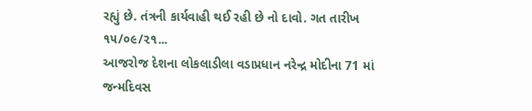રહ્યું છે. તંત્રની કાર્યવાહી થઈ રહી છે નો દાવો. ગત તારીખ ૧૫/૦૯/૨૧...
આજરોજ દેશના લોકલાડીલા વડાપ્રધાન નરેન્દ્ર મોદીના 71 માં જન્મદિવસ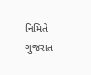નિમિતે ગુજરાત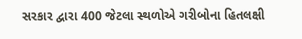સરકાર દ્વારા 400 જેટલા સ્થળોએ ગરીબોના હિતલક્ષી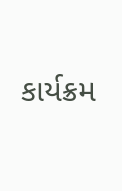કાર્યક્રમ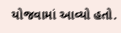યોજવામાં આવ્યો હતો.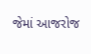જેમાં આજરોજ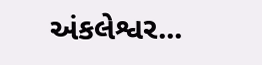અંકલેશ્વર...